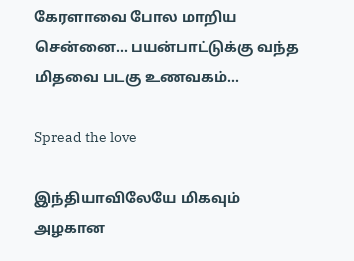கேரளாவை போல மாறிய சென்னை… பயன்பாட்டுக்கு வந்த மிதவை படகு உணவகம்…

Spread the love

இந்தியாவிலேயே மிகவும் அழகான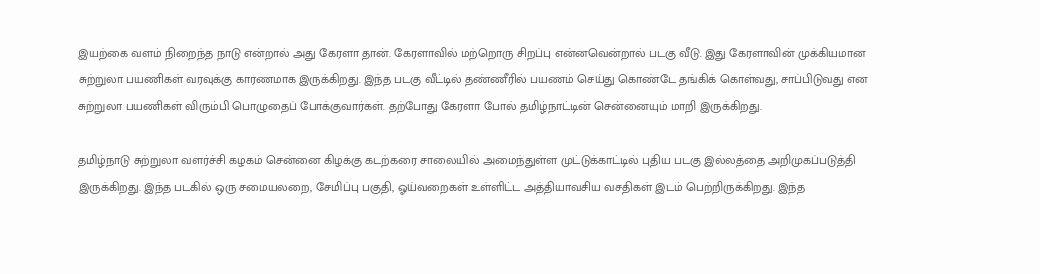இயற்கை வளம் நிறைந்த நாடு என்றால் அது கேரளா தான். கேரளாவில் மற்றொரு சிறப்பு என்னவென்றால் படகு வீடு. இது கேரளாவின் முக்கியமான சுற்றுலா பயணிகள் வரவுக்கு காரணமாக இருக்கிறது. இந்த படகு வீட்டில் தண்ணீரில் பயணம் செய்து கொண்டே தங்கிக் கொள்வது, சாப்பிடுவது என சுற்றுலா பயணிகள் விரும்பி பொழுதைப் போக்குவார்கள். தற்போது கேரளா போல் தமிழ்நாட்டின் சென்னையும் மாறி இருக்கிறது.

தமிழ்நாடு சுற்றுலா வளர்ச்சி கழகம் சென்னை கிழக்கு கடற்கரை சாலையில் அமைந்துள்ள முட்டுக்காட்டில் புதிய படகு இல்லத்தை அறிமுகப்படுத்தி இருக்கிறது. இந்த படகில் ஒரு சமையலறை, சேமிப்பு பகுதி, ஓய்வறைகள் உள்ளிட்ட அத்தியாவசிய வசதிகள் இடம் பெற்றிருக்கிறது. இந்த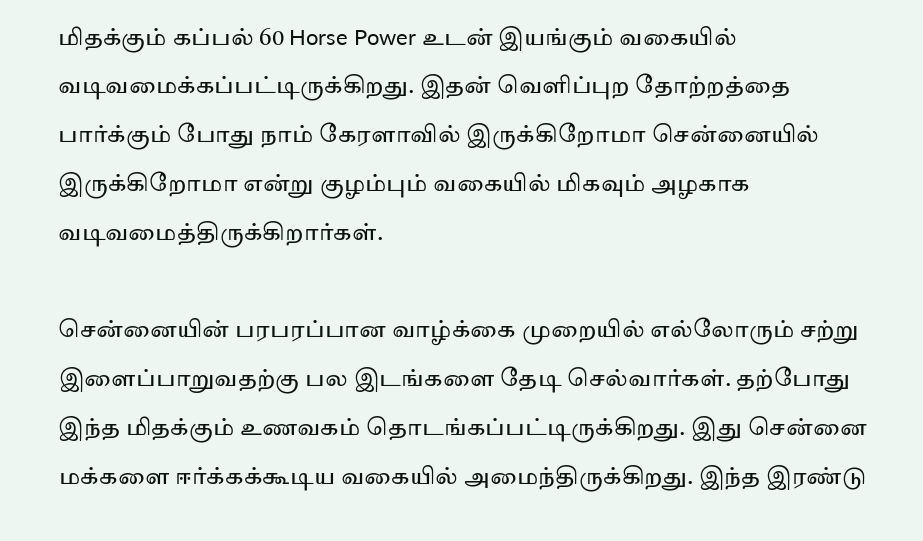மிதக்கும் கப்பல் 60 Horse Power உடன் இயங்கும் வகையில் வடிவமைக்கப்பட்டிருக்கிறது. இதன் வெளிப்புற தோற்றத்தை பார்க்கும் போது நாம் கேரளாவில் இருக்கிறோமா சென்னையில் இருக்கிறோமா என்று குழம்பும் வகையில் மிகவும் அழகாக வடிவமைத்திருக்கிறார்கள்.

சென்னையின் பரபரப்பான வாழ்க்கை முறையில் எல்லோரும் சற்று இளைப்பாறுவதற்கு பல இடங்களை தேடி செல்வார்கள். தற்போது இந்த மிதக்கும் உணவகம் தொடங்கப்பட்டிருக்கிறது. இது சென்னை மக்களை ஈர்க்கக்கூடிய வகையில் அமைந்திருக்கிறது. இந்த இரண்டு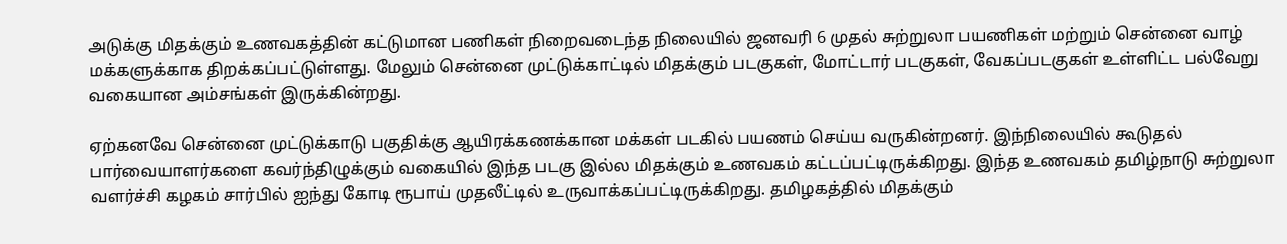அடுக்கு மிதக்கும் உணவகத்தின் கட்டுமான பணிகள் நிறைவடைந்த நிலையில் ஜனவரி 6 முதல் சுற்றுலா பயணிகள் மற்றும் சென்னை வாழ் மக்களுக்காக திறக்கப்பட்டுள்ளது. மேலும் சென்னை முட்டுக்காட்டில் மிதக்கும் படகுகள், மோட்டார் படகுகள், வேகப்படகுகள் உள்ளிட்ட பல்வேறு வகையான அம்சங்கள் இருக்கின்றது.

ஏற்கனவே சென்னை முட்டுக்காடு பகுதிக்கு ஆயிரக்கணக்கான மக்கள் படகில் பயணம் செய்ய வருகின்றனர். இந்நிலையில் கூடுதல் பார்வையாளர்களை கவர்ந்திழுக்கும் வகையில் இந்த படகு இல்ல மிதக்கும் உணவகம் கட்டப்பட்டிருக்கிறது. இந்த உணவகம் தமிழ்நாடு சுற்றுலா வளர்ச்சி கழகம் சார்பில் ஐந்து கோடி ரூபாய் முதலீட்டில் உருவாக்கப்பட்டிருக்கிறது. தமிழகத்தில் மிதக்கும்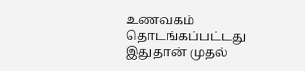உணவகம் தொடங்கப்பட்டது இதுதான் முதல்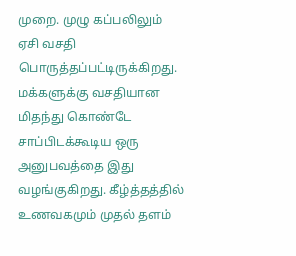முறை. முழு கப்பலிலும் ஏசி வசதி பொருத்தப்பட்டிருக்கிறது. மக்களுக்கு வசதியான மிதந்து கொண்டே சாப்பிடக்கூடிய ஒரு அனுபவத்தை இது வழங்குகிறது. கீழ்த்தத்தில் உணவகமும் முதல் தளம்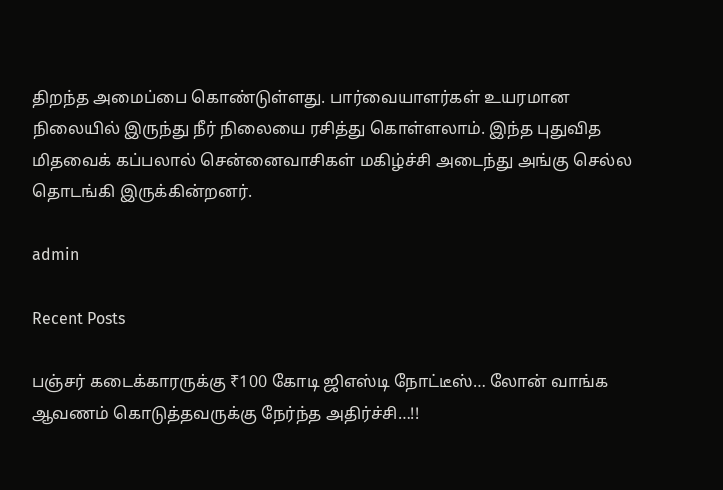திறந்த அமைப்பை கொண்டுள்ளது. பார்வையாளர்கள் உயரமான நிலையில் இருந்து நீர் நிலையை ரசித்து கொள்ளலாம். இந்த புதுவித மிதவைக் கப்பலால் சென்னைவாசிகள் மகிழ்ச்சி அடைந்து அங்கு செல்ல தொடங்கி இருக்கின்றனர்.

admin

Recent Posts

பஞ்சர் கடைக்காரருக்கு ₹100 கோடி ஜிஎஸ்டி நோட்டீஸ்… லோன் வாங்க ஆவணம் கொடுத்தவருக்கு நேர்ந்த அதிர்ச்சி…!!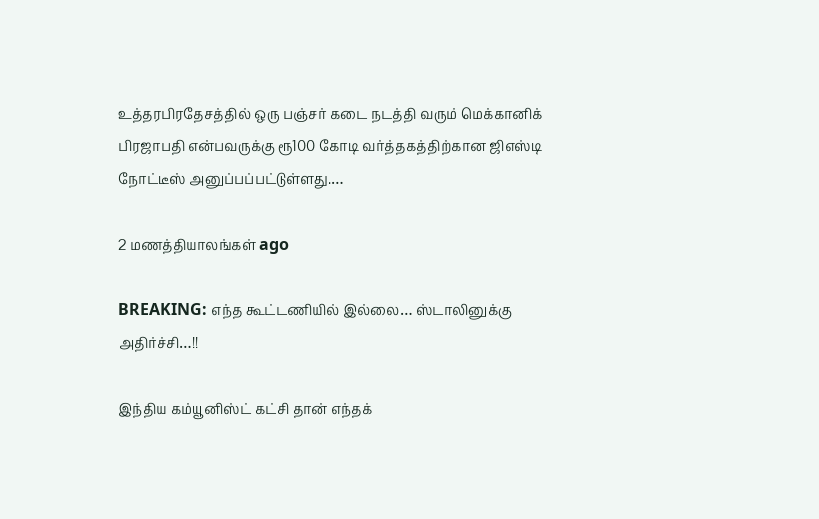உத்தரபிரதேசத்தில் ஒரு பஞ்சர் கடை நடத்தி வரும் மெக்கானிக் பிரஜாபதி என்பவருக்கு ரூ100 கோடி வர்த்தகத்திற்கான ஜிஎஸ்டி நோட்டீஸ் அனுப்பப்பட்டுள்ளது.…

2 மணத்தியாலங்கள் ago

BREAKING: எந்த கூட்டணியில் இல்லை… ஸ்டாலினுக்கு அதிர்ச்சி…!!

இந்திய கம்யூனிஸ்ட் கட்சி தான் எந்தக்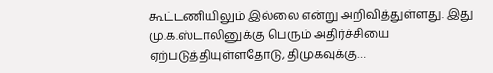கூட்டணியிலும் இல்லை என்று அறிவித்துள்ளது. இது மு.க.ஸ்டாலினுக்கு பெரும் அதிர்ச்சியை ஏற்படுத்தியுள்ளதோடு, திமுகவுக்கு…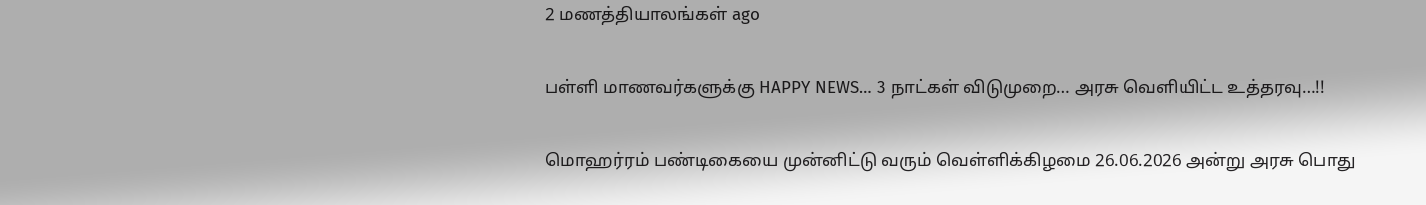2 மணத்தியாலங்கள் ago

பள்ளி மாணவர்களுக்கு HAPPY NEWS… 3 நாட்கள் விடுமுறை… அரசு வெளியிட்ட உத்தரவு…!!

மொஹர்ரம் பண்டிகையை முன்னிட்டு வரும் வெள்ளிக்கிழமை 26.06.2026 அன்று அரசு பொது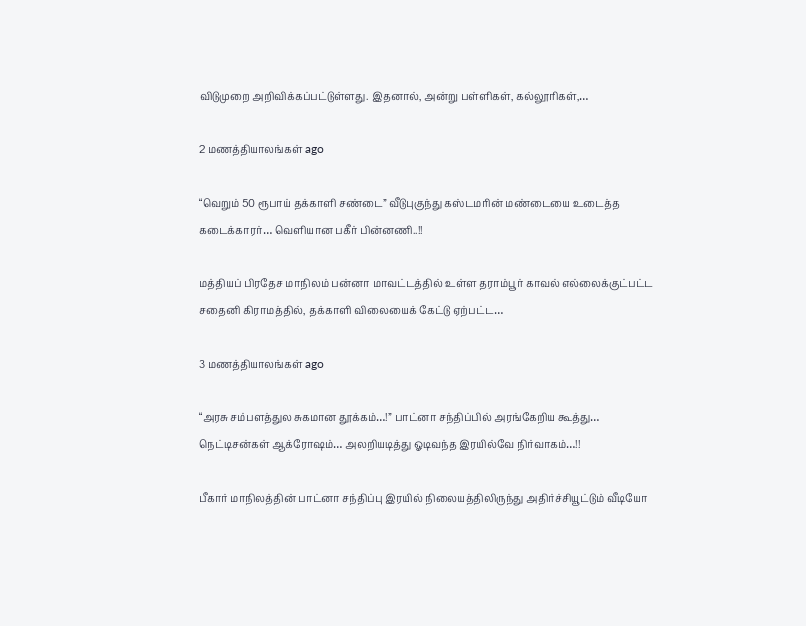விடுமுறை அறிவிக்கப்பட்டுள்ளது. இதனால், அன்று பள்ளிகள், கல்லூரிகள்,…

2 மணத்தியாலங்கள் ago

“வெறும் 50 ரூபாய் தக்காளி சண்டை” வீடுபுகுந்து கஸ்டமரின் மண்டையை உடைத்த கடைக்காரர்… வெளியான பகீர் பின்னணி..!!

மத்தியப் பிரதேச மாநிலம் பன்னா மாவட்டத்தில் உள்ள தராம்பூர் காவல் எல்லைக்குட்பட்ட சதைனி கிராமத்தில், தக்காளி விலையைக் கேட்டு ஏற்பட்ட…

3 மணத்தியாலங்கள் ago

“அரசு சம்பளத்துல சுகமான தூக்கம்…!” பாட்னா சந்திப்பில் அரங்கேறிய கூத்து… நெட்டிசன்கள் ஆக்ரோஷம்… அலறியடித்து ஓடிவந்த இரயில்வே நிர்வாகம்…!!

பீகார் மாநிலத்தின் பாட்னா சந்திப்பு இரயில் நிலையத்திலிருந்து அதிர்ச்சியூட்டும் வீடியோ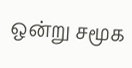ஒன்று சமூக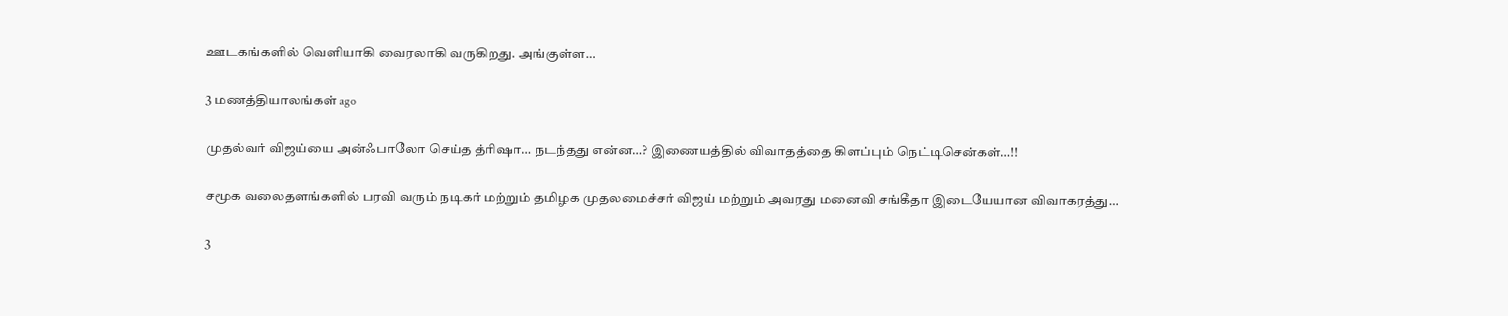ஊடகங்களில் வெளியாகி வைரலாகி வருகிறது. அங்குள்ள…

3 மணத்தியாலங்கள் ago

முதல்வர் விஜய்யை அன்ஃபாலோ செய்த த்ரிஷா… நடந்தது என்ன…? இணையத்தில் விவாதத்தை கிளப்பும் நெட்டிசென்கள்…!!

சமூக வலைதளங்களில் பரவி வரும் நடிகர் மற்றும் தமிழக முதலமைச்சர் விஜய் மற்றும் அவரது மனைவி சங்கீதா இடையேயான விவாகரத்து…

3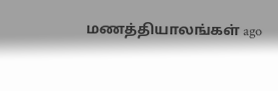மணத்தியாலங்கள் ago